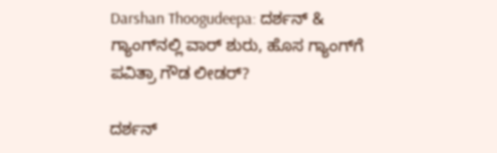Darshan Thoogudeepa: ದರ್ಶನ್ & ಗ್ಯಾಂಗ್‌ನಲ್ಲಿ ವಾರ್ ಶುರು, ಹೊಸ ಗ್ಯಾಂಗ್‌ಗೆ ಪವಿತ್ರಾ ಗೌಡ ಲೀಡರ್?

ದರ್ಶನ್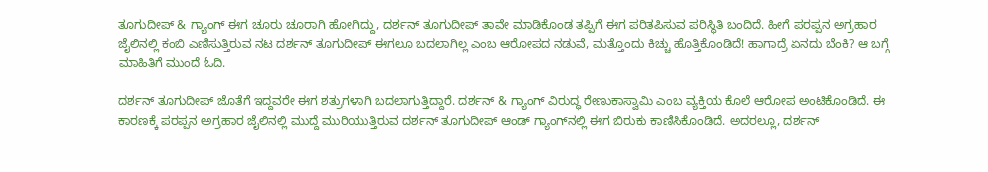ತೂಗುದೀಪ್ & ಗ್ಯಾಂಗ್ ಈಗ ಚೂರು ಚೂರಾಗಿ ಹೋಗಿದ್ದು, ದರ್ಶನ್ ತೂಗುದೀಪ್ ತಾವೇ ಮಾಡಿಕೊಂಡ ತಪ್ಪಿಗೆ ಈಗ ಪರಿತಪಿಸುವ ಪರಿಸ್ಥಿತಿ ಬಂದಿದೆ. ಹೀಗೆ ಪರಪ್ಪನ ಅಗ್ರಹಾರ ಜೈಲಿನಲ್ಲಿ ಕಂಬಿ ಎಣಿಸುತ್ತಿರುವ ನಟ ದರ್ಶನ್ ತೂಗುದೀಪ್ ಈಗಲೂ ಬದಲಾಗಿಲ್ಲ ಎಂಬ ಆರೋಪದ ನಡುವೆ, ಮತ್ತೊಂದು ಕಿಚ್ಚು ಹೊತ್ತಿಕೊಂಡಿದೆ! ಹಾಗಾದ್ರೆ ಏನದು ಬೆಂಕಿ? ಆ ಬಗ್ಗೆ ಮಾಹಿತಿಗೆ ಮುಂದೆ ಓದಿ.

ದರ್ಶನ್ ತೂಗುದೀಪ್ ಜೊತೆಗೆ ಇದ್ದವರೇ ಈಗ ಶತ್ರುಗಳಾಗಿ ಬದಲಾಗುತ್ತಿದ್ದಾರೆ. ದರ್ಶನ್ & ಗ್ಯಾಂಗ್ ವಿರುದ್ಧ ರೇಣುಕಾಸ್ವಾಮಿ ಎಂಬ ವ್ಯಕ್ತಿಯ ಕೊಲೆ ಆರೋಪ ಅಂಟಿಕೊಂಡಿದೆ. ಈ ಕಾರಣಕ್ಕೆ ಪರಪ್ಪನ ಅಗ್ರಹಾರ ಜೈಲಿನಲ್ಲಿ ಮುದ್ದೆ ಮುರಿಯುತ್ತಿರುವ ದರ್ಶನ್ ತೂಗುದೀಪ್ ಆಂಡ್ ಗ್ಯಾಂಗ್‌ನಲ್ಲಿ ಈಗ ಬಿರುಕು ಕಾಣಿಸಿಕೊಂಡಿದೆ. ಅದರಲ್ಲೂ, ದರ್ಶನ್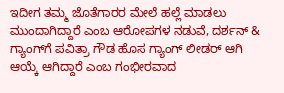ಇದೀಗ ತಮ್ಮ ಜೊತೆಗಾರರ ಮೇಲೆ ಹಲ್ಲೆ ಮಾಡಲು ಮುಂದಾಗಿದ್ದಾರೆ ಎಂಬ ಆರೋಪಗಳ ನಡುವೆ, ದರ್ಶನ್ & ಗ್ಯಾಂಗ್‌ಗೆ ಪವಿತ್ರಾ ಗೌಡ ಹೊಸ ಗ್ಯಾಂಗ್ ಲೀಡರ್ ಆಗಿ ಆಯ್ಕೆ ಆಗಿದ್ದಾರೆ ಎಂಬ ಗಂಭೀರವಾದ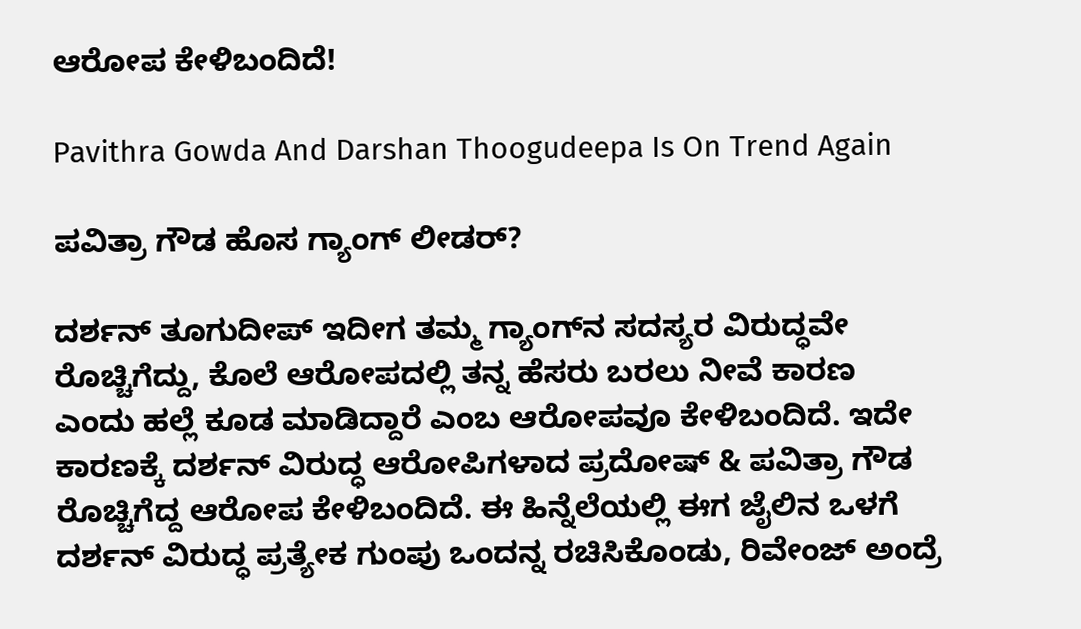ಆರೋಪ ಕೇಳಿಬಂದಿದೆ!

Pavithra Gowda And Darshan Thoogudeepa Is On Trend Again

ಪವಿತ್ರಾ ಗೌಡ ಹೊಸ ಗ್ಯಾಂಗ್ ಲೀಡರ್?

ದರ್ಶನ್ ತೂಗುದೀಪ್ ಇದೀಗ ತಮ್ಮ ಗ್ಯಾಂಗ್‌ನ ಸದಸ್ಯರ ವಿರುದ್ಧವೇ ರೊಚ್ಚಿಗೆದ್ದು, ಕೊಲೆ ಆರೋಪದಲ್ಲಿ ತನ್ನ ಹೆಸರು ಬರಲು ನೀವೆ ಕಾರಣ ಎಂದು ಹಲ್ಲೆ ಕೂಡ ಮಾಡಿದ್ದಾರೆ ಎಂಬ ಆರೋಪವೂ ಕೇಳಿಬಂದಿದೆ. ಇದೇ ಕಾರಣಕ್ಕೆ ದರ್ಶನ್ ವಿರುದ್ಧ ಆರೋಪಿಗಳಾದ ಪ್ರದೋಷ್ & ಪವಿತ್ರಾ ಗೌಡ ರೊಚ್ಚಿಗೆದ್ದ ಆರೋಪ ಕೇಳಿಬಂದಿದೆ. ಈ ಹಿನ್ನೆಲೆಯಲ್ಲಿ ಈಗ ಜೈಲಿನ ಒಳಗೆ ದರ್ಶನ್ ವಿರುದ್ಧ ಪ್ರತ್ಯೇಕ ಗುಂಪು ಒಂದನ್ನ ರಚಿಸಿಕೊಂಡು, ರಿವೇಂಜ್ ಅಂದ್ರೆ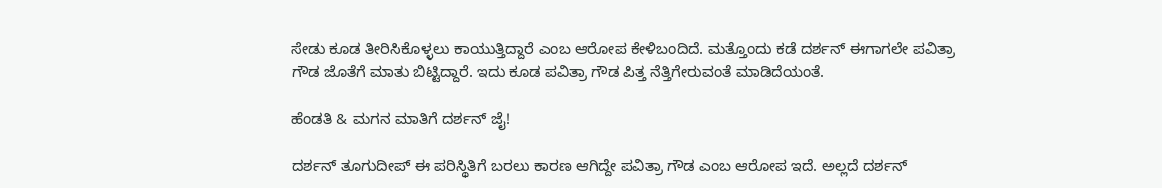ಸೇಡು ಕೂಡ ತೀರಿಸಿಕೊಳ್ಳಲು ಕಾಯುತ್ತಿದ್ದಾರೆ ಎಂಬ ಆರೋಪ ಕೇಳಿಬಂದಿದೆ. ಮತ್ತೊಂದು ಕಡೆ ದರ್ಶನ್ ಈಗಾಗಲೇ ಪವಿತ್ರಾ ಗೌಡ ಜೊತೆಗೆ ಮಾತು ಬಿಟ್ಟಿದ್ದಾರೆ. ಇದು ಕೂಡ ಪವಿತ್ರಾ ಗೌಡ ಪಿತ್ತ ನೆತ್ತಿಗೇರುವಂತೆ ಮಾಡಿದೆಯಂತೆ.

ಹೆಂಡತಿ & ಮಗನ ಮಾತಿಗೆ ದರ್ಶನ್ ಜೈ!

ದರ್ಶನ್ ತೂಗುದೀಪ್ ಈ ಪರಿಸ್ಥಿತಿಗೆ ಬರಲು ಕಾರಣ ಆಗಿದ್ದೇ ಪವಿತ್ರಾ ಗೌಡ ಎಂಬ ಆರೋಪ ಇದೆ. ಅಲ್ಲದೆ ದರ್ಶನ್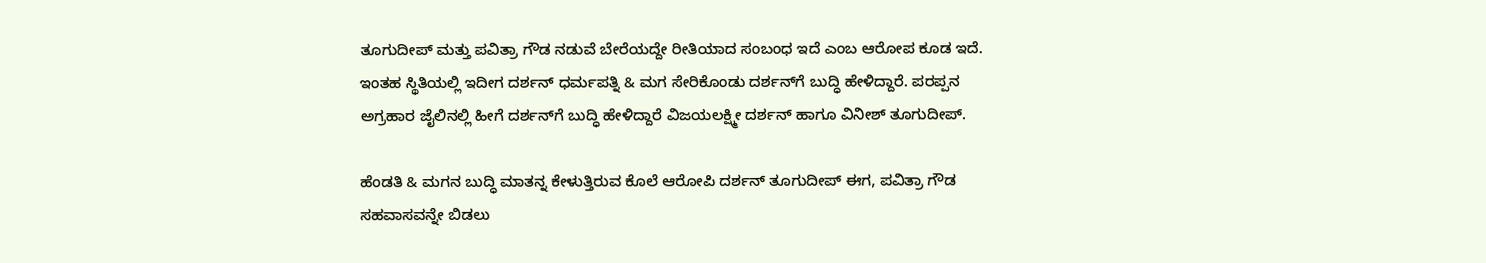ತೂಗುದೀಪ್ ಮತ್ತು ಪವಿತ್ರಾ ಗೌಡ ನಡುವೆ ಬೇರೆಯದ್ದೇ ರೀತಿಯಾದ ಸಂಬಂಧ ಇದೆ ಎಂಬ ಆರೋಪ ಕೂಡ ಇದೆ. ಇಂತಹ ಸ್ಥಿತಿಯಲ್ಲಿ ಇದೀಗ ದರ್ಶನ್ ಧರ್ಮಪತ್ನಿ & ಮಗ ಸೇರಿಕೊಂಡು ದರ್ಶನ್‌ಗೆ ಬುದ್ಧಿ ಹೇಳಿದ್ದಾರೆ. ಪರಪ್ಪನ ಅಗ್ರಹಾರ ಜೈಲಿನಲ್ಲಿ ಹೀಗೆ ದರ್ಶನ್‌ಗೆ ಬುದ್ಧಿ ಹೇಳಿದ್ದಾರೆ ವಿಜಯಲಕ್ಷ್ಮೀ ದರ್ಶನ್ ಹಾಗೂ ವಿನೀಶ್ ತೂಗುದೀಪ್.

ಹೆಂಡತಿ & ಮಗನ ಬುದ್ಧಿ ಮಾತನ್ನ ಕೇಳುತ್ತಿರುವ ಕೊಲೆ ಆರೋಪಿ ದರ್ಶನ್ ತೂಗುದೀಪ್ ಈಗ, ಪವಿತ್ರಾ ಗೌಡ ಸಹವಾಸವನ್ನೇ ಬಿಡಲು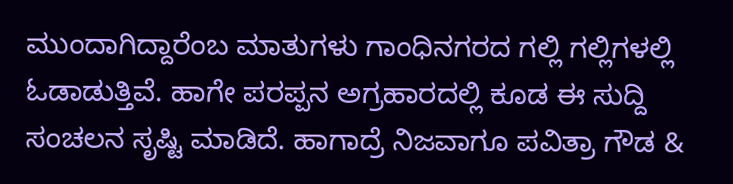ಮುಂದಾಗಿದ್ದಾರೆಂಬ ಮಾತುಗಳು ಗಾಂಧಿನಗರದ ಗಲ್ಲಿ ಗಲ್ಲಿಗಳಲ್ಲಿ ಓಡಾಡುತ್ತಿವೆ. ಹಾಗೇ ಪರಪ್ಪನ ಅಗ್ರಹಾರದಲ್ಲಿ ಕೂಡ ಈ ಸುದ್ದಿ ಸಂಚಲನ ಸೃಷ್ಟಿ ಮಾಡಿದೆ. ಹಾಗಾದ್ರೆ ನಿಜವಾಗೂ ಪವಿತ್ರಾ ಗೌಡ &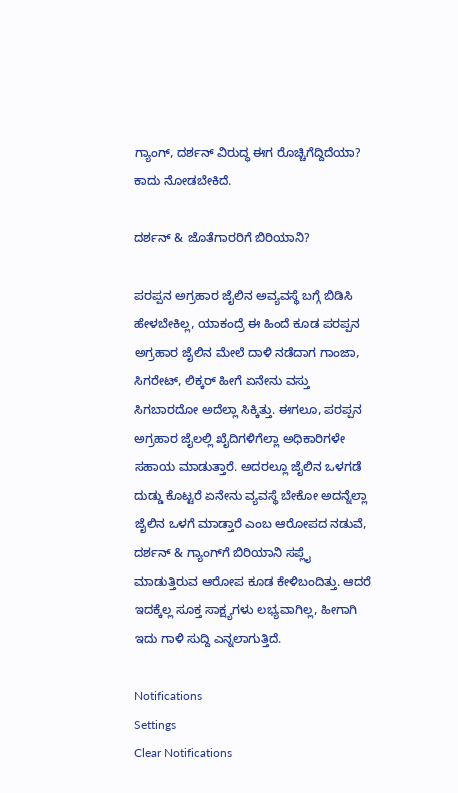ಗ್ಯಾಂಗ್, ದರ್ಶನ್ ವಿರುದ್ಧ ಈಗ ರೊಚ್ಚಿಗೆದ್ದಿದೆಯಾ? ಕಾದು ನೋಡಬೇಕಿದೆ.

ದರ್ಶನ್ & ಜೊತೆಗಾರರಿಗೆ ಬಿರಿಯಾನಿ?

ಪರಪ್ಪನ ಅಗ್ರಹಾರ ಜೈಲಿನ ಅವ್ಯವಸ್ಥೆ ಬಗ್ಗೆ ಬಿಡಿಸಿ ಹೇಳಬೇಕಿಲ್ಲ, ಯಾಕಂದ್ರೆ ಈ ಹಿಂದೆ ಕೂಡ ಪರಪ್ಪನ ಅಗ್ರಹಾರ ಜೈಲಿನ ಮೇಲೆ ದಾಳಿ ನಡೆದಾಗ ಗಾಂಜಾ, ಸಿಗರೇಟ್, ಲಿಕ್ಕರ್ ಹೀಗೆ ಏನೇನು ವಸ್ತು ಸಿಗಬಾರದೋ ಅದೆಲ್ಲಾ ಸಿಕ್ಕಿತ್ತು. ಈಗಲೂ, ಪರಪ್ಪನ ಅಗ್ರಹಾರ ಜೈಲಲ್ಲಿ ಖೈದಿಗಳಿಗೆಲ್ಲಾ ಅಧಿಕಾರಿಗಳೇ ಸಹಾಯ ಮಾಡುತ್ತಾರೆ. ಅದರಲ್ಲೂ ಜೈಲಿನ ಒಳಗಡೆ ದುಡ್ಡು ಕೊಟ್ಟರೆ ಏನೇನು ವ್ಯವಸ್ಥೆ ಬೇಕೋ ಅದನ್ನೆಲ್ಲಾ ಜೈಲಿನ ಒಳಗೆ ಮಾಡ್ತಾರೆ ಎಂಬ ಆರೋಪದ ನಡುವೆ, ದರ್ಶನ್ & ಗ್ಯಾಂಗ್‌ಗೆ ಬಿರಿಯಾನಿ ಸಪ್ಲೈ ಮಾಡುತ್ತಿರುವ ಆರೋಪ ಕೂಡ ಕೇಳಿಬಂದಿತ್ತು. ಆದರೆ ಇದಕ್ಕೆಲ್ಲ ಸೂಕ್ತ ಸಾಕ್ಷ್ಯಗಳು ಲಭ್ಯವಾಗಿಲ್ಲ, ಹೀಗಾಗಿ ಇದು ಗಾಳಿ ಸುದ್ದಿ ಎನ್ನಲಾಗುತ್ತಿದೆ.

Notifications
Settings
Clear Notifications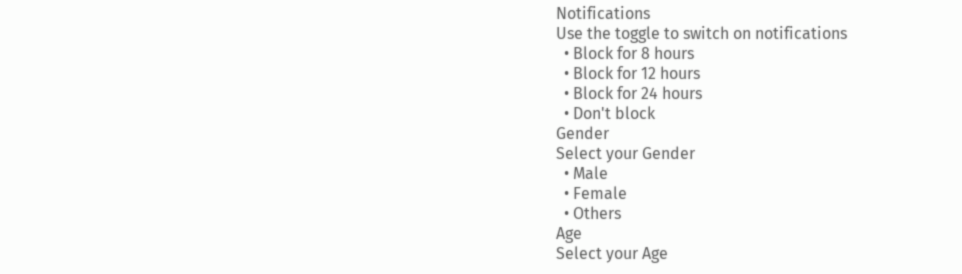Notifications
Use the toggle to switch on notifications
  • Block for 8 hours
  • Block for 12 hours
  • Block for 24 hours
  • Don't block
Gender
Select your Gender
  • Male
  • Female
  • Others
Age
Select your Age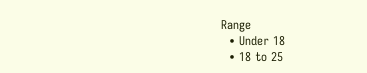Range
  • Under 18
  • 18 to 25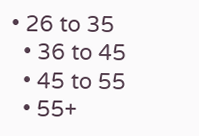• 26 to 35
  • 36 to 45
  • 45 to 55
  • 55+